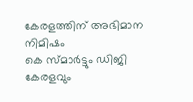കേരളത്തിന് അഭിമാന നിമിഷം
കെ സ്മാർട്ടും ഡിജി കേരളവും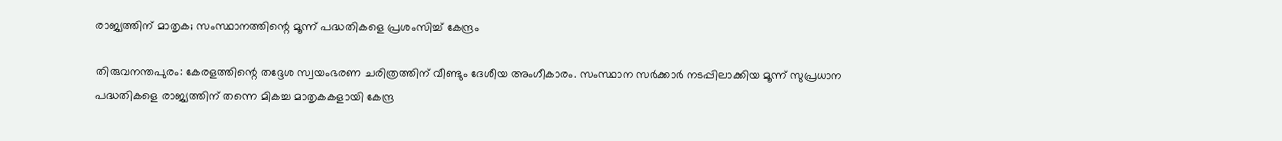രാജ്യത്തിന് മാതൃക; സംസ്ഥാനത്തിന്റെ മൂന്ന് പദ്ധതികളെ പ്രശംസിച്ച് കേന്ദ്രം

തിരുവനന്തപുരം: കേരളത്തിന്റെ തദ്ദേശ സ്വയംഭരണ ചരിത്രത്തിന് വീണ്ടും ദേശീയ അംഗീകാരം. സംസ്ഥാന സർക്കാർ നടപ്പിലാക്കിയ മൂന്ന് സുപ്രധാന പദ്ധതികളെ രാജ്യത്തിന് തന്നെ മികച്ച മാതൃകകളായി കേന്ദ്ര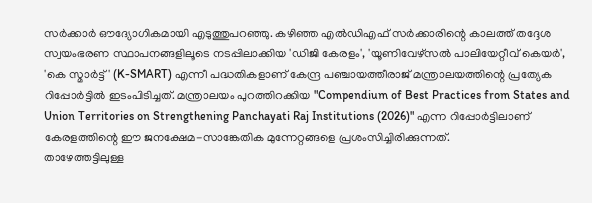സർക്കാർ ഔദ്യോഗികമായി എടുത്തുപറഞ്ഞു. കഴിഞ്ഞ എൽഡിഎഫ് സർക്കാരിന്റെ കാലത്ത് തദ്ദേശ സ്വയംഭരണ സ്ഥാപനങ്ങളിലൂടെ നടപ്പിലാക്കിയ 'ഡിജി കേരളം', 'യൂണിവേഴ്സൽ പാലിയേറ്റീവ് കെയർ', 'കെ സ്മാർട്ട്' (K-SMART) എന്നീ പദ്ധതികളാണ് കേന്ദ്ര പഞ്ചായത്തീരാജ് മന്ത്രാലയത്തിന്റെ പ്രത്യേക റിപ്പോർട്ടിൽ ഇടംപിടിച്ചത്. മന്ത്രാലയം പുറത്തിറക്കിയ "Compendium of Best Practices from States and Union Territories on Strengthening Panchayati Raj Institutions (2026)" എന്ന റിപ്പോർട്ടിലാണ് കേരളത്തിന്റെ ഈ ജനക്ഷേമ-സാങ്കേതിക മുന്നേറ്റങ്ങളെ പ്രശംസിച്ചിരിക്കുന്നത്.
താഴേത്തട്ടിലുള്ള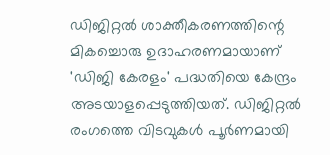ഡിജിറ്റൽ ശാക്തീകരണത്തിന്റെ മികച്ചൊരു ഉദാഹരണമായാണ് 'ഡിജി കേരളം' പദ്ധതിയെ കേന്ദ്രം അടയാളപ്പെടുത്തിയത്. ഡിജിറ്റൽ രംഗത്തെ വിടവുകൾ പൂർണമായി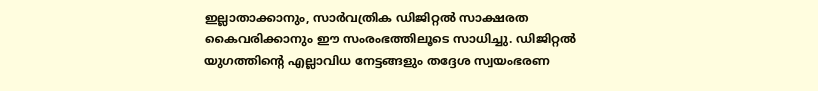ഇല്ലാതാക്കാനും, സാർവത്രിക ഡിജിറ്റൽ സാക്ഷരത കൈവരിക്കാനും ഈ സംരംഭത്തിലൂടെ സാധിച്ചു. ഡിജിറ്റൽ യുഗത്തിന്റെ എല്ലാവിധ നേട്ടങ്ങളും തദ്ദേശ സ്വയംഭരണ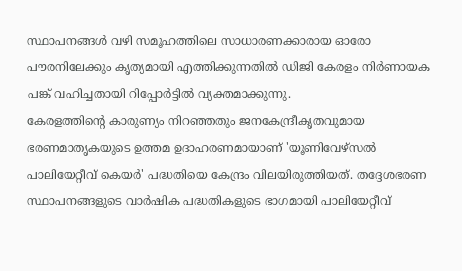സ്ഥാപനങ്ങൾ വഴി സമൂഹത്തിലെ സാധാരണക്കാരായ ഓരോ പൗരനിലേക്കും കൃത്യമായി എത്തിക്കുന്നതിൽ ഡിജി കേരളം നിർണായക പങ്ക് വഹിച്ചതായി റിപ്പോർട്ടിൽ വ്യക്തമാക്കുന്നു.
കേരളത്തിന്റെ കാരുണ്യം നിറഞ്ഞതും ജനകേന്ദ്രീകൃതവുമായ ഭരണമാതൃകയുടെ ഉത്തമ ഉദാഹരണമായാണ് 'യൂണിവേഴ്സൽ പാലിയേറ്റീവ് കെയർ' പദ്ധതിയെ കേന്ദ്രം വിലയിരുത്തിയത്. തദ്ദേശഭരണ സ്ഥാപനങ്ങളുടെ വാർഷിക പദ്ധതികളുടെ ഭാഗമായി പാലിയേറ്റീവ്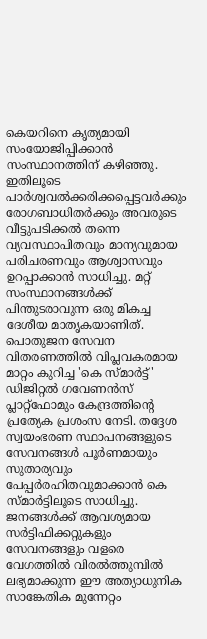കെയറിനെ കൃത്യമായി സംയോജിപ്പിക്കാൻ സംസ്ഥാനത്തിന് കഴിഞ്ഞു. ഇതിലൂടെ പാർശ്വവൽക്കരിക്കപ്പെട്ടവർക്കും രോഗബാധിതർക്കും അവരുടെ വീട്ടുപടിക്കൽ തന്നെ വ്യവസ്ഥാപിതവും മാന്യവുമായ പരിചരണവും ആശ്വാസവും ഉറപ്പാക്കാൻ സാധിച്ചു. മറ്റ് സംസ്ഥാനങ്ങൾക്ക് പിന്തുടരാവുന്ന ഒരു മികച്ച ദേശീയ മാതൃകയാണിത്.
പൊതുജന സേവന വിതരണത്തിൽ വിപ്ലവകരമായ മാറ്റം കുറിച്ച 'കെ സ്മാർട്ട്' ഡിജിറ്റൽ ഗവേണൻസ് പ്ലാറ്റ്ഫോമും കേന്ദ്രത്തിന്റെ പ്രത്യേക പ്രശംസ നേടി. തദ്ദേശ സ്വയംഭരണ സ്ഥാപനങ്ങളുടെ സേവനങ്ങൾ പൂർണമായും സുതാര്യവും പേപ്പർരഹിതവുമാക്കാൻ കെ സ്മാർട്ടിലൂടെ സാധിച്ചു. ജനങ്ങൾക്ക് ആവശ്യമായ സർട്ടിഫിക്കറ്റുകളും സേവനങ്ങളും വളരെ വേഗത്തിൽ വിരൽത്തുമ്പിൽ ലഭ്യമാക്കുന്ന ഈ അത്യാധുനിക സാങ്കേതിക മുന്നേറ്റം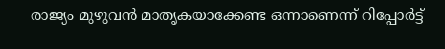രാജ്യം മുഴുവൻ മാതൃകയാക്കേണ്ട ഒന്നാണെന്ന് റിപ്പോർട്ട്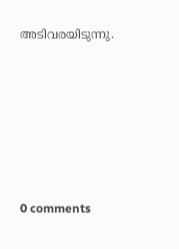അടിവരയിടുന്നു.









0 comments